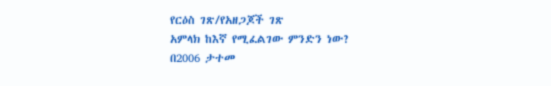የርዕስ ገጽ/የአዘጋጆች ገጽ
አምላክ ከእኛ የሚፈልገው ምንድን ነው?
በ2006 ታተመ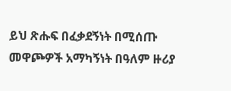ይህ ጽሑፍ በፈቃደኝነት በሚሰጡ መዋጮዎች አማካኝነት በዓለም ዙሪያ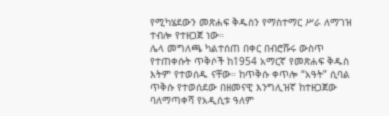የሚካሄደውን መጽሐፍ ቅዱስን የማስተማር ሥራ ለማገዝ ተብሎ የተዘጋጀ ነው።
ሌላ መግለጫ ካልተሰጠ በቀር በብሮሹሩ ውስጥ የተጠቀሱት ጥቅሶች ከ1954 አማርኛ የመጽሐፍ ቅዱስ እትም የተወሰዱ ናቸው። ከጥቅሱ ቀጥሎ “አዓት” ሲባል ጥቅሱ የተወሰደው በዘመናዊ እንግሊዝኛ ከተዘጋጀው ባለማጣቀሻ የአዲሲቱ ዓለም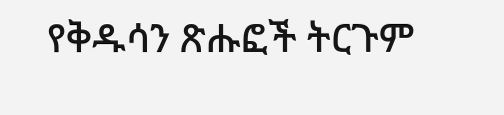የቅዱሳን ጽሑፎች ትርጉም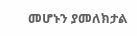መሆኑን ያመለክታል